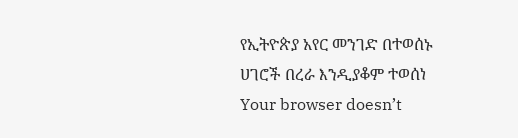የኢትዮጵያ አየር መንገድ በተወሰኑ ሀገሮች በረራ እንዲያቆም ተወሰነ
Your browser doesn’t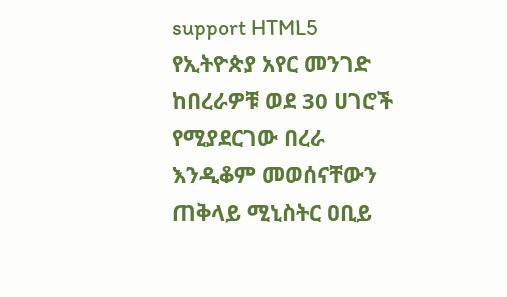support HTML5
የኢትዮጵያ አየር መንገድ ከበረራዎቹ ወደ 30 ሀገሮች የሚያደርገው በረራ እንዲቆም መወሰናቸውን ጠቅላይ ሚኒስትር ዐቢይ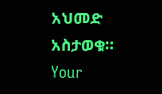አህመድ አስታወቁ።
Your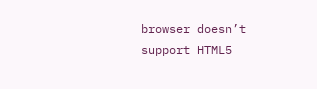browser doesn’t support HTML5